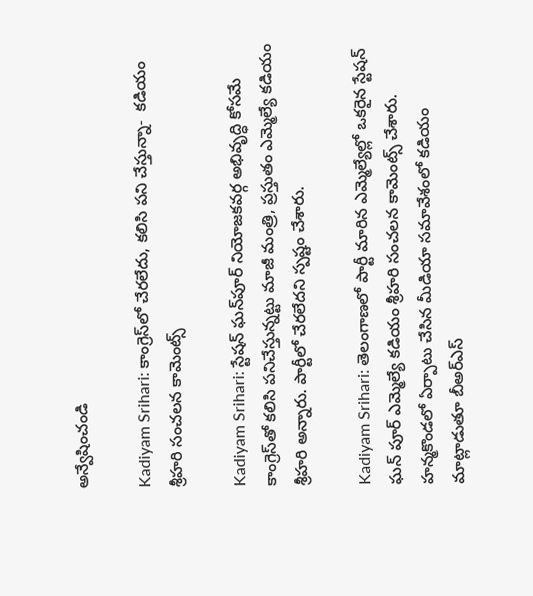అన్వేషించండి

Kadiyam Srihari: కాంగ్రెస్‌లో చేరలేదు, కలిసి పని చేస్తున్నా-  కడియం శ్రీహరి సంచలన కామెంట్స్

Kadiyam Srihari: స్టేషన్ ఘన్‌పూర్ నియోజకవర్గ అభివృద్ధి కోసమే కాంగ్రెస్‌తో కలిసి పనిచేస్తున్నట్టు మాజీ మంత్రి, ప్రస్తుతం ఎమ్మెల్యే కడియం శ్రీహరి అన్నారు. పార్టీలో చేరలేదని స్పష్టం చేశారు.

Kadiyam Srihari: తెలంగాణలో పార్టీ మారిన ఎమ్మెల్యేల్లో ఒకరైన స్టేషన్ ఘన్ పూర్ ఎమ్మెల్యే కడియం శ్రీహరి సంచలన కామెంట్స్ చేశారు. హన్మకొండలో ఏర్పాటు చేసిన మీడియా సమావేశంలో కడియం మాట్లాడుతూ బీఅర్‌ఎస్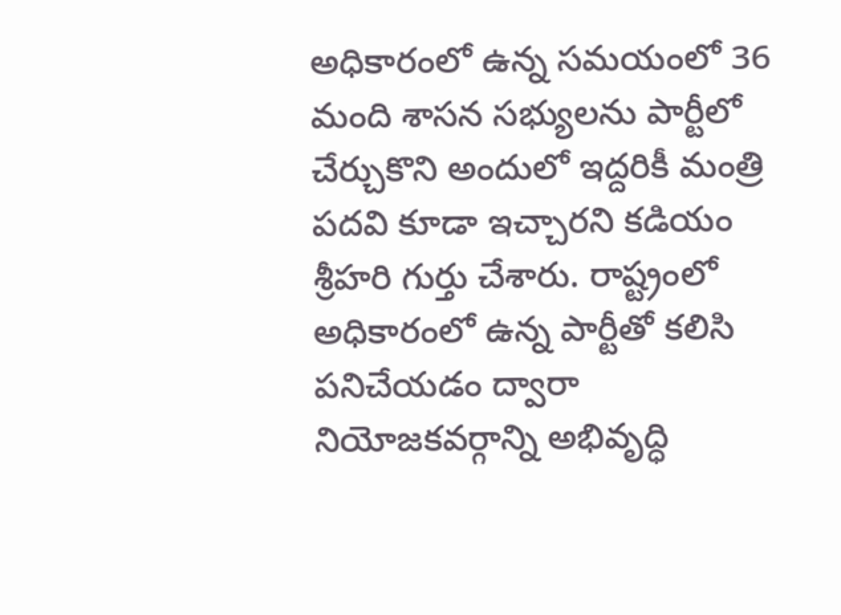అధికారంలో ఉన్న సమయంలో 36 మంది శాసన సభ్యులను పార్టీలో చేర్చుకొని అందులో ఇద్దరికీ మంత్రి పదవి కూడా ఇచ్చారని కడియం శ్రీహరి గుర్తు చేశారు. రాష్ట్రంలో అధికారంలో ఉన్న పార్టీతో కలిసి పనిచేయడం ద్వారా నియోజకవర్గాన్ని అభివృద్ధి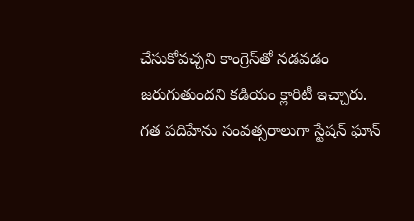చేసుకోవచ్చని కాంగ్రెస్‌తో నడవడం జరుగుతుందని కడియం క్లారిటీ ఇచ్చారు. గత పదిహేను సంవత్సరాలుగా స్టేషన్ ఘాన్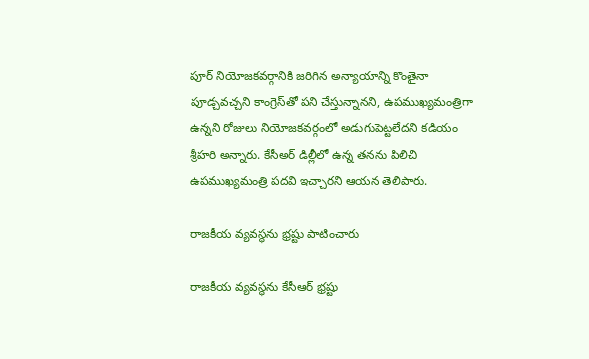పూర్ నియోజకవర్గానికి జరిగిన అన్యాయాన్ని కొంతైనా పూడ్చవచ్చని కాంగ్రెస్‌తో పని చేస్తున్నానని, ఉపముఖ్యమంత్రిగా ఉన్నని రోజులు నియోజకవర్గంలో అడుగుపెట్టలేదని కడియం శ్రీహరి అన్నారు. కేసీఅర్ డిల్లీలో ఉన్న తనను పిలిచి ఉపముఖ్యమంత్రి పదవి ఇచ్చారని ఆయన తెలిపారు.

రాజకీయ వ్యవస్థను భ్రష్టు పాటించారు

రాజకీయ వ్యవస్థను కేసీఆర్ భ్రష్టు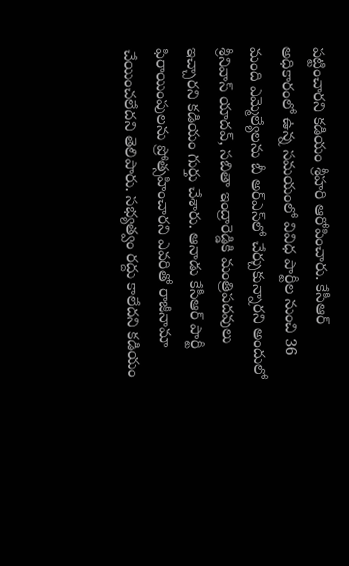పట్టించారని కడియం శ్రీహరి ఆరోపించారు. కేసీఆర్ అధికారంలో ఉన్న సమయంలో వివిధ పార్టీల నుంచి 36 మంది ఎమ్మెల్యేలను బీ అర్‌ఎస్‌లో చేర్చుకున్నారని అందులో శ్రీనివాస్ యాదవ్, సబితా ఇంద్రారెడ్డికి మంత్రిపదవులు ఇచ్చారని కడియం గుర్తు చేశారు. ఆనాడు కేసీఆర్ పార్టీ ఫిరాయింపులను ప్రోత్సహించారని ఎవరితో రాజీనామా చేయించలేదని తెలిపారు. సభ్యత్వం రద్దు కాలేదని కడియం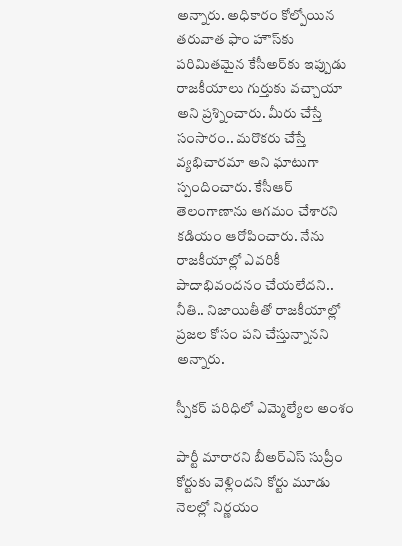అన్నారు. అధికారం కోల్పోయిన తరువాత ఫాం హౌస్‌కు పరిమితమైన కేసీఅర్‌కు ఇప్పుడు రాజకీయాలు గుర్తుకు వచ్చాయా అని ప్రశ్నించారు. మీరు చేస్తే సంసారం.. మరొకరు చేస్తే వ్యభిచారమా అని ఘాటుగా స్పందించారు. కేసీఆర్ తెలంగాణాను ఆగమం చేశారని కడియం ఆరోపించారు. నేను రాజకీయాల్లో ఎవరికీ పాదాభివందనం చేయలేదని.. నీతి.. నిజాయితీతో రాజకీయాల్లో ప్రజల కోసం పని చేస్తున్నానని అన్నారు.

స్పీకర్ పరిధిలో ఎమ్మెల్యేల అంశం

పార్టీ మారారని బీఅర్‌ఎస్ సుప్రీం కోర్టుకు వెళ్లిందని కోర్టు మూడు నెలల్లో నిర్ణయం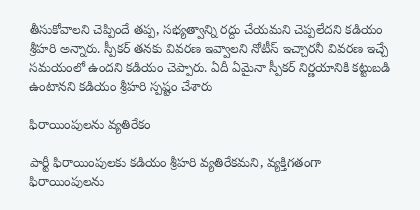తీసుకోవాలని చెప్పిందే తప్ప, సభ్యత్వాన్ని రద్దు చేయమని చెప్పలేదని కడియం శ్రీహరి అన్నారు. స్పీకర్ తనకు వివరణ ఇవ్వాలని నోటీస్ ఇచ్చారనీ వివరణ ఇచ్చే సమయంలో ఉందని కడియం చెప్పారు. ఏదీ ఏమైనా స్పీకర్ నిర్ణయానికి కట్టుబడి ఉంటానని కడియం శ్రీహరి స్పష్టం చేశారు

ఫిరాయింపులను వ్యతిరేకం

పార్టీ ఫిరాయింపులకు కడియం శ్రీహరి వ్యతిరేకమని, వ్యక్తిగతంగా ఫిరాయింపులను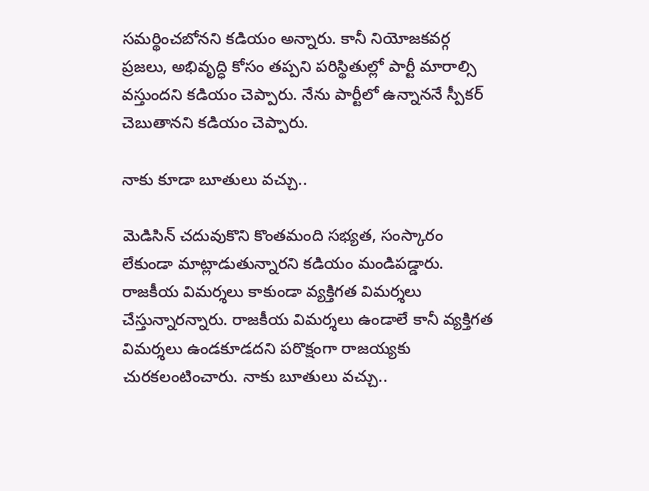సమర్థించబోనని కడియం అన్నారు. కానీ నియోజకవర్గ ప్రజలు, అభివృద్ధి కోసం తప్పని పరిస్థితుల్లో పార్టీ మారాల్సి వస్తుందని కడియం చెప్పారు. నేను పార్టీలో ఉన్నాననే స్పీకర్ చెబుతానని కడియం చెప్పారు.

నాకు కూడా బూతులు వచ్చు..

మెడిసిన్ చదువుకొని కొంతమంది సభ్యత, సంస్కారం లేకుండా మాట్లాడుతున్నారని కడియం మండిపడ్డారు. రాజకీయ విమర్శలు కాకుండా వ్యక్తిగత విమర్శలు చేస్తున్నారన్నారు. రాజకీయ విమర్శలు ఉండాలే కానీ వ్యక్తిగత విమర్శలు ఉండకూడదని పరొక్షంగా రాజయ్యకు చురకలంటించారు. నాకు బూతులు వచ్చు..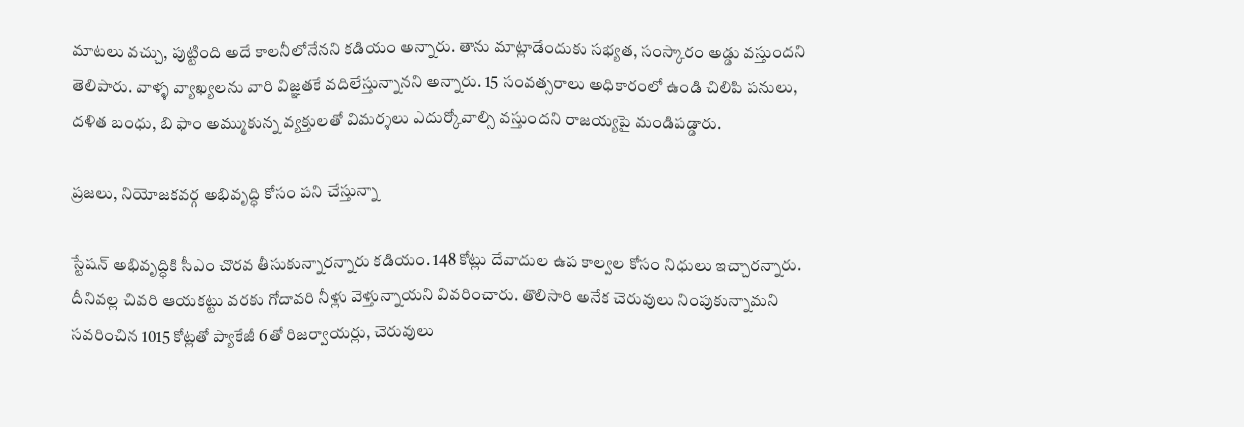మాటలు వచ్చు, పుట్టింది అదే కాలనీలోనేనని కడియం అన్నారు. తాను మాట్లాడేందుకు సభ్యత, సంస్కారం అడ్డు వస్తుందని తెలిపారు. వాళ్ళ వ్యాఖ్యలను వారి విజ్ఞతకే వదిలేస్తున్నానని అన్నారు. 15 సంవత్సరాలు అధికారంలో ఉండి చిలిపి పనులు, దళిత బంధు, బి ఫాం అమ్ముకున్న వ్యక్తులతో విమర్శలు ఎదుర్కోవాల్సి వస్తుందని రాజయ్యపై మండిపడ్డారు.

ప్రజలు, నియోజకవర్గ అభివృద్ధి కోసం పని చేస్తున్నా

స్టేషన్ అభివృద్ధికి సీఎం చొరవ తీసుకున్నారన్నారు కడియం. 148 కోట్లు దేవాదుల ఉప కాల్వల కోసం నిధులు ఇచ్చారన్నారు. దీనివల్ల చివరి ఆయకట్టు వరకు గోదావరి నీళ్లు వెళ్తున్నాయని వివరించారు. తొలిసారి అనేక చెరువులు నింపుకున్నామని సవరించిన 1015 కోట్లతో ప్యాకేజీ 6తో రిజర్వాయర్లు, చెరువులు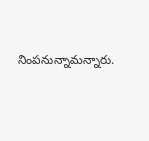నింపనున్నామన్నారు.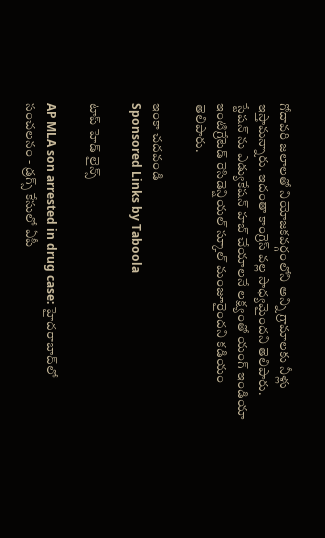గోదావరి జలాలతో నియోజకవర్గంలోని అన్ని గ్రామాలకు నీళ్లు ఇస్తామన్నారు. ఇదంతా కాంగ్రెస్ వల్ల సాధ్యమైందని తెలిపారు. స్టేషన్ ను ఎడ్యుకేషన్ హబ్ చేయాలనే లక్ష్యంతో యంగ్ ఇండియా ఇంటిగ్రేటెడ్ రెసిడెన్షియల్ స్కూల్ మంజూరైందని కడియం  తెలిపారు.

ఇంకా చదవండి
Sponsored Links by Taboola

టాప్ హెడ్ లైన్స్

AP MLA son arrested in drug case: హైదరాబాద్‌లో సంచలనం - డ్రగ్స్ కేసులో ఏపీ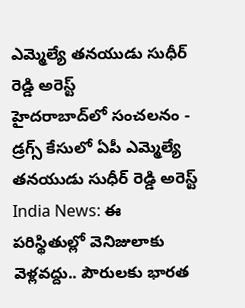ఎమ్మెల్యే తనయుడు సుధీర్ రెడ్డి అరెస్ట్
హైదరాబాద్‌లో సంచలనం - డ్రగ్స్ కేసులో ఏపీ ఎమ్మెల్యే తనయుడు సుధీర్ రెడ్డి అరెస్ట్
India News: ఈ పరిస్థితుల్లో వెనిజులాకు వెళ్లవద్దు.. పౌరులకు భారత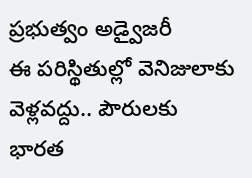ప్రభుత్వం అడ్వైజరీ
ఈ పరిస్థితుల్లో వెనిజులాకు వెళ్లవద్దు.. పౌరులకు భారత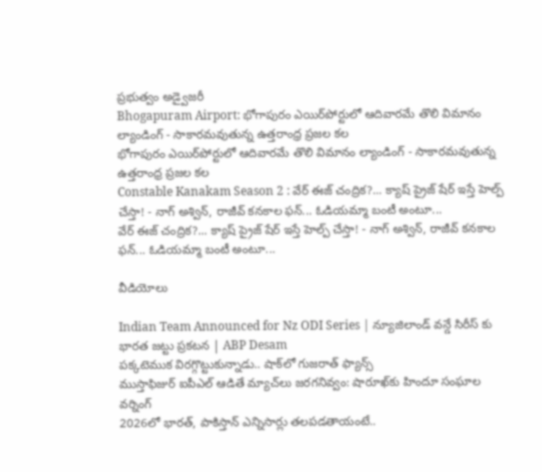ప్రభుత్వం అడ్వైజరీ
Bhogapuram Airport: భోగాపురం ఎయిర్‌పోర్టులో ఆదివారమే తొలి విమానం ల్యాండింగ్ - సాకారమవుతున్న ఉత్తరాంధ్ర ప్రజల కల
భోగాపురం ఎయిర్‌పోర్టులో ఆదివారమే తొలి విమానం ల్యాండింగ్ - సాకారమవుతున్న ఉత్తరాంధ్ర ప్రజల కల
Constable Kanakam Season 2 : వేర్ ఈజ్ చంద్రిక?... క్యాష్ ప్రైజ్ షేర్ ఇస్తే హెల్ప్ చేస్తా! - నాగ్ అశ్విన్, రాజీవ్ కనకాల ఫన్... ఓడియమ్మా బంటీ అంటూ...
వేర్ ఈజ్ చంద్రిక?... క్యాష్ ప్రైజ్ షేర్ ఇస్తే హెల్ప్ చేస్తా! - నాగ్ అశ్విన్, రాజీవ్ కనకాల ఫన్... ఓడియమ్మా బంటీ అంటూ...

వీడియోలు

Indian Team Announced for Nz ODI Series | న్యూజిలాండ్ వన్డే సిరీస్ కు భారత జట్టు ప్రకటన | ABP Desam
పక్కటెముక విరగ్గొట్టుకున్నాడు.. షాక్‌లో గుజరాత్ ఫ్యాన్స్
ముస్తాఫిజుర్‌ ఐపీఎల్ ఆడితే మ్యాచ్‌లు జరగనివ్వం: షారూఖ్‌కు హిందూ సంఘాల వర్నింగ్
2026లో భారత్, పాకిస్తాన్ ఎన్నిసార్లు తలపడతాయంటే..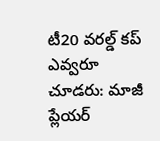టీ20 వరల్డ్ కప్ ఎవ్వరూ చూడరు: మాజీ ప్లేయర్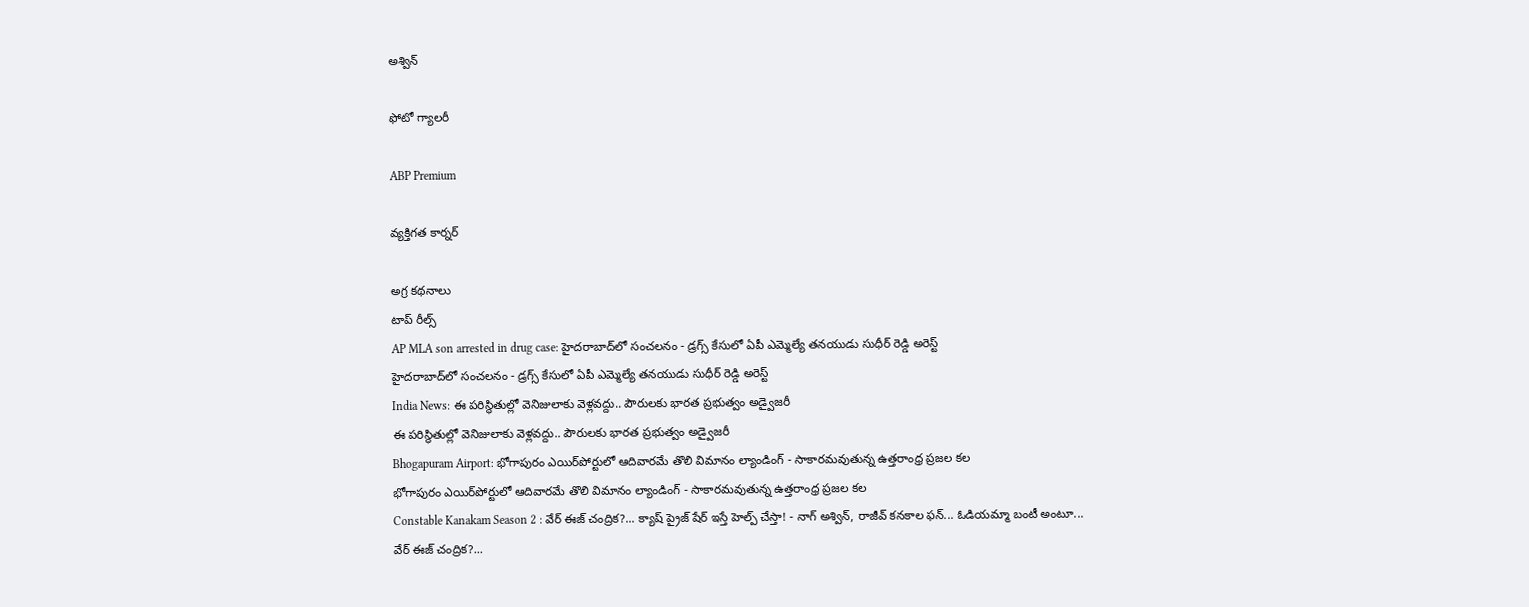అశ్విన్

ఫోటో గ్యాలరీ

ABP Premium

వ్యక్తిగత కార్నర్

అగ్ర కథనాలు
టాప్ రీల్స్
AP MLA son arrested in drug case: హైదరాబాద్‌లో సంచలనం - డ్రగ్స్ కేసులో ఏపీ ఎమ్మెల్యే తనయుడు సుధీర్ రెడ్డి అరెస్ట్
హైదరాబాద్‌లో సంచలనం - డ్రగ్స్ కేసులో ఏపీ ఎమ్మెల్యే తనయుడు సుధీర్ రెడ్డి అరెస్ట్
India News: ఈ పరిస్థితుల్లో వెనిజులాకు వెళ్లవద్దు.. పౌరులకు భారత ప్రభుత్వం అడ్వైజరీ
ఈ పరిస్థితుల్లో వెనిజులాకు వెళ్లవద్దు.. పౌరులకు భారత ప్రభుత్వం అడ్వైజరీ
Bhogapuram Airport: భోగాపురం ఎయిర్‌పోర్టులో ఆదివారమే తొలి విమానం ల్యాండింగ్ - సాకారమవుతున్న ఉత్తరాంధ్ర ప్రజల కల
భోగాపురం ఎయిర్‌పోర్టులో ఆదివారమే తొలి విమానం ల్యాండింగ్ - సాకారమవుతున్న ఉత్తరాంధ్ర ప్రజల కల
Constable Kanakam Season 2 : వేర్ ఈజ్ చంద్రిక?... క్యాష్ ప్రైజ్ షేర్ ఇస్తే హెల్ప్ చేస్తా! - నాగ్ అశ్విన్, రాజీవ్ కనకాల ఫన్... ఓడియమ్మా బంటీ అంటూ...
వేర్ ఈజ్ చంద్రిక?...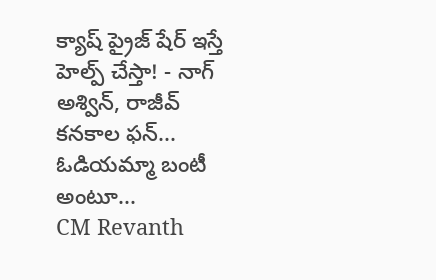క్యాష్ ప్రైజ్ షేర్ ఇస్తే హెల్ప్ చేస్తా! - నాగ్ అశ్విన్, రాజీవ్ కనకాల ఫన్... ఓడియమ్మా బంటీ అంటూ...
CM Revanth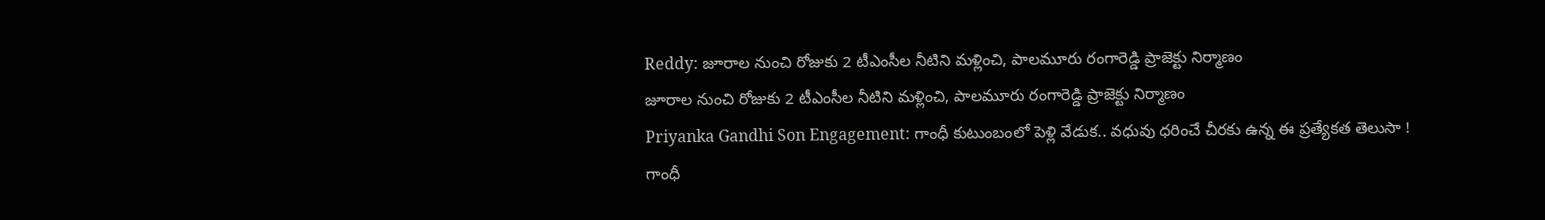Reddy: జూరాల నుంచి రోజుకు 2 టీఎంసీల నీటిని మళ్లించి, పాలమూరు రంగారెడ్డి ప్రాజెక్టు నిర్మాణం
జూరాల నుంచి రోజుకు 2 టీఎంసీల నీటిని మళ్లించి, పాలమూరు రంగారెడ్డి ప్రాజెక్టు నిర్మాణం
Priyanka Gandhi Son Engagement: గాంధీ కుటుంబంలో పెళ్లి వేడుక.. వధువు ధరించే చీరకు ఉన్న ఈ ప్రత్యేకత తెలుసా !
గాంధీ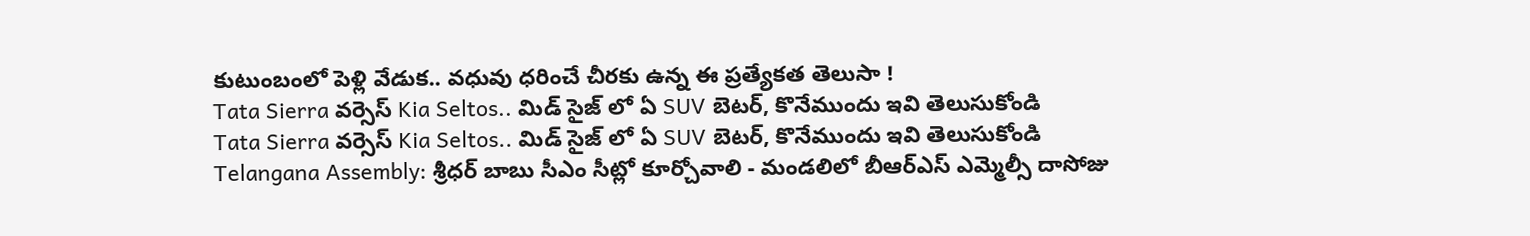కుటుంబంలో పెళ్లి వేడుక.. వధువు ధరించే చీరకు ఉన్న ఈ ప్రత్యేకత తెలుసా !
Tata Sierra వర్సెస్ Kia Seltos.. మిడ్ సైజ్ లో ఏ SUV బెటర్, కొనేముందు ఇవి తెలుసుకోండి
Tata Sierra వర్సెస్ Kia Seltos.. మిడ్ సైజ్ లో ఏ SUV బెటర్, కొనేముందు ఇవి తెలుసుకోండి
Telangana Assembly: శ్రీధర్ బాబు సీఎం సీట్లో కూర్చోవాలి - మండలిలో బీఆర్ఎస్ ఎమ్మెల్సీ దాసోజు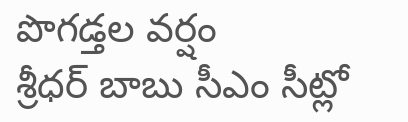పొగడ్తల వర్షం
శ్రీధర్ బాబు సీఎం సీట్లో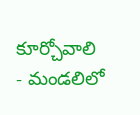కూర్చోవాలి - మండలిలో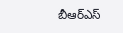బీఆర్ఎస్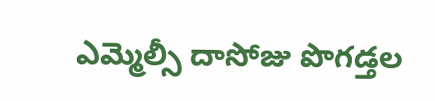ఎమ్మెల్సీ దాసోజు పొగడ్తల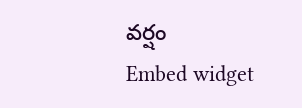వర్షం
Embed widget